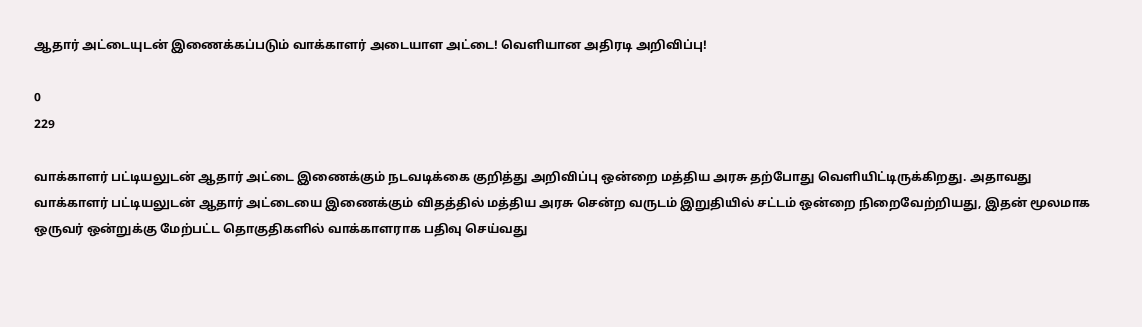ஆதார் அட்டையுடன் இணைக்கப்படும் வாக்காளர் அடையாள அட்டை! வெளியான அதிரடி அறிவிப்பு!

0
229

வாக்காளர் பட்டியலுடன் ஆதார் அட்டை இணைக்கும் நடவடிக்கை குறித்து அறிவிப்பு ஒன்றை மத்திய அரசு தற்போது வெளியிட்டிருக்கிறது. அதாவது வாக்காளர் பட்டியலுடன் ஆதார் அட்டையை இணைக்கும் விதத்தில் மத்திய அரசு சென்ற வருடம் இறுதியில் சட்டம் ஒன்றை நிறைவேற்றியது, இதன் மூலமாக ஒருவர் ஒன்றுக்கு மேற்பட்ட தொகுதிகளில் வாக்காளராக பதிவு செய்வது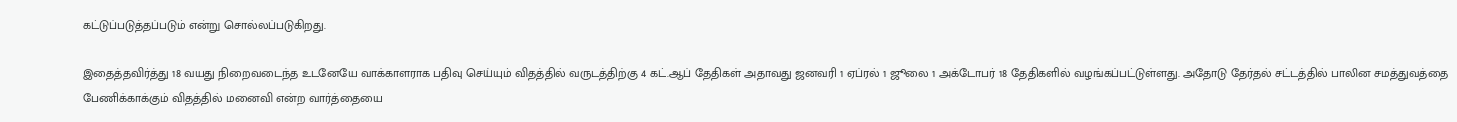கட்டுப்படுத்தப்படும் என்று சொல்லப்படுகிறது.

இதைத்தவிர்த்து 18 வயது நிறைவடைந்த உடனேயே வாக்காளராக பதிவு செய்யும் விதத்தில் வருடத்திற்கு 4 கட்.ஆப் தேதிகள் அதாவது ஜனவரி 1 ஏப்ரல் 1 ஜூலை 1 அக்டோபர் 18 தேதிகளில் வழங்கப்பட்டுள்ளது. அதோடு தேர்தல் சட்டத்தில் பாலின சமத்துவத்தை பேணிக்காக்கும் விதத்தில் மனைவி என்ற வார்த்தையை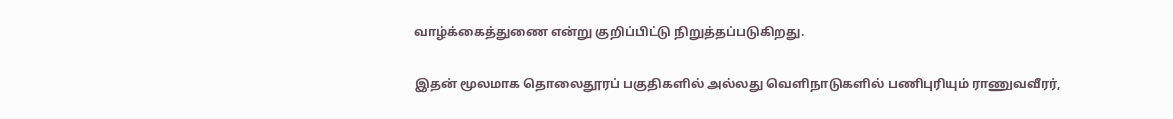வாழ்க்கைத்துணை என்று குறிப்பிட்டு நிறுத்தப்படுகிறது.

இதன் மூலமாக தொலைதூரப் பகுதிகளில் அல்லது வெளிநாடுகளில் பணிபுரியும் ராணுவவீரர்,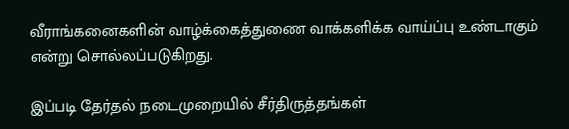வீராங்கனைகளின் வாழ்க்கைத்துணை வாக்களிக்க வாய்ப்பு உண்டாகும் என்று சொல்லப்படுகிறது.

இப்படி தேர்தல் நடைமுறையில் சீர்திருத்தங்கள்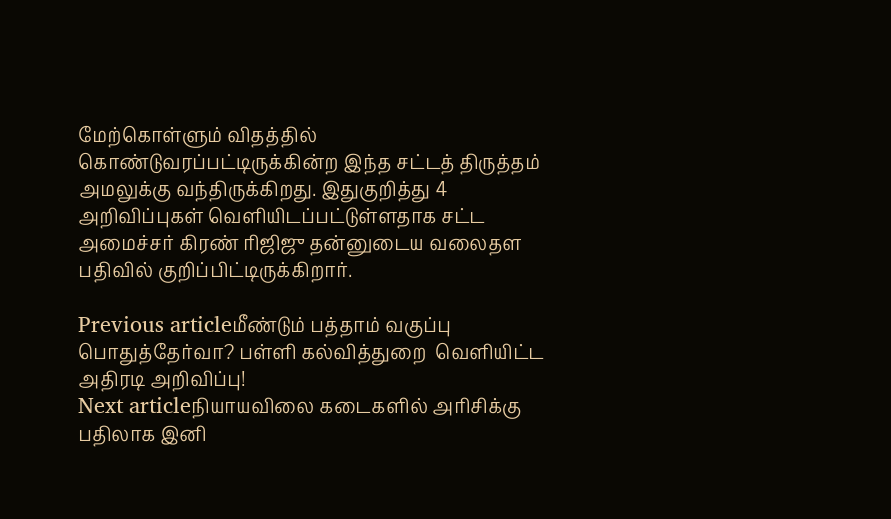மேற்கொள்ளும் விதத்தில் கொண்டுவரப்பட்டிருக்கின்ற இந்த சட்டத் திருத்தம் அமலுக்கு வந்திருக்கிறது. இதுகுறித்து 4 அறிவிப்புகள் வெளியிடப்பட்டுள்ளதாக சட்ட அமைச்சர் கிரண் ரிஜிஜு தன்னுடைய வலைதள பதிவில் குறிப்பிட்டிருக்கிறார்.

Previous articleமீண்டும் பத்தாம் வகுப்பு பொதுத்தேர்வா? பள்ளி கல்வித்துறை  வெளியிட்ட அதிரடி அறிவிப்பு!
Next articleநியாயவிலை கடைகளில் அரிசிக்கு பதிலாக இனி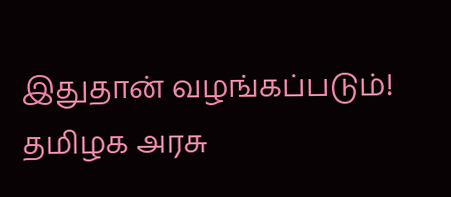இதுதான் வழங்கப்படும்! தமிழக அரசு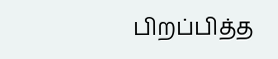பிறப்பித்த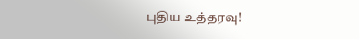புதிய உத்தரவு!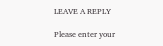LEAVE A REPLY

Please enter your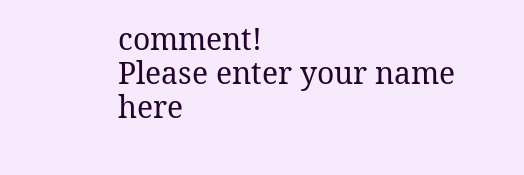comment!
Please enter your name here